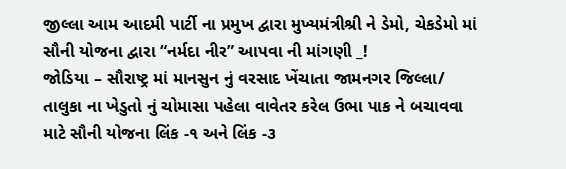જીલ્લા આમ આદમી પાર્ટી ના પ્રમુખ દ્વારા મુખ્યમંત્રીશ્રી ને ડેમો, ચેકડેમો માં સૌની યોજના દ્વારા “નર્મદા નીર” આપવા ની માંગણી _!
જોડિયા – સૌરાષ્ટ્ર માં માનસુન નું વરસાદ ખેંચાતા જામનગર જિલ્લા/ તાલુકા ના ખેડુતો નું ચોમાસા પહેલા વાવેતર કરેલ ઉભા પાક ને બચાવવા માટે સૌની યોજના લિંક -૧ અને લિંક -૩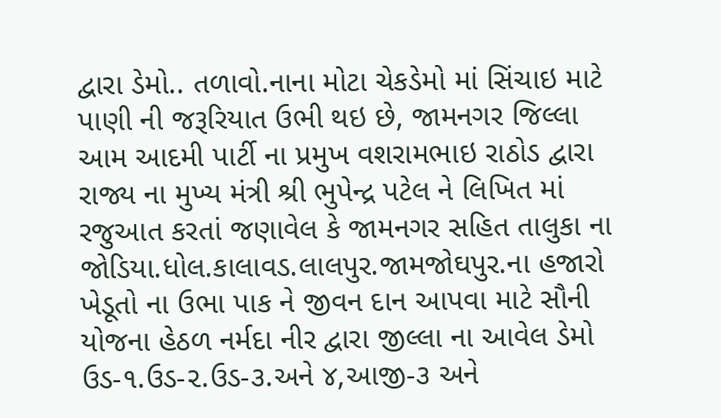દ્વારા ડેમો.. તળાવો.નાના મોટા ચેકડેમો માં સિંચાઇ માટે પાણી ની જરૂરિયાત ઉભી થઇ છે, જામનગર જિલ્લા આમ આદમી પાર્ટી ના પ્રમુખ વશરામભાઇ રાઠોડ દ્વારા રાજ્ય ના મુખ્ય મંત્રી શ્રી ભુપેન્દ્ર પટેલ ને લિખિત માં રજુઆત કરતાં જણાવેલ કે જામનગર સહિત તાલુકા ના જોડિયા.ધોલ.કાલાવડ.લાલપુર.જામજોઘપુર.ના હજારો ખેડૂતો ના ઉભા પાક ને જીવન દાન આપવા માટે સૌની યોજના હેઠળ નર્મદા નીર દ્વારા જીલ્લા ના આવેલ ડેમો ઉડ-૧.ઉડ-૨.ઉડ-૩.અને ૪,આજી-૩ અને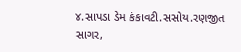૪.સાપડા ડેમ કંકાવટી.સસોય.રણજીત સાગર,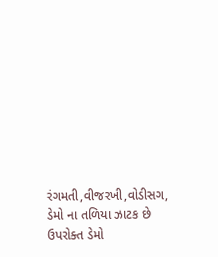રંગમતી,વીજરખી,વોડીસગ, ડેમો ના તળિયા ઝાટક છે ઉપરોક્ત ડેમો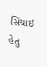સિંચાઇ હેતુ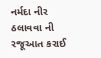નર્મદા નીર ઠલાવવા ની રજૂઆત કરાઈ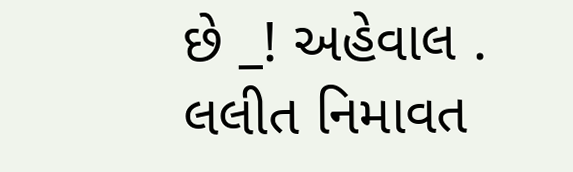છે _! અહેવાલ . લલીત નિમાવત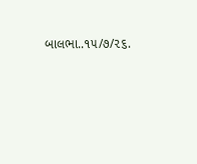બાલભા..૧૫/૭/૨૬.